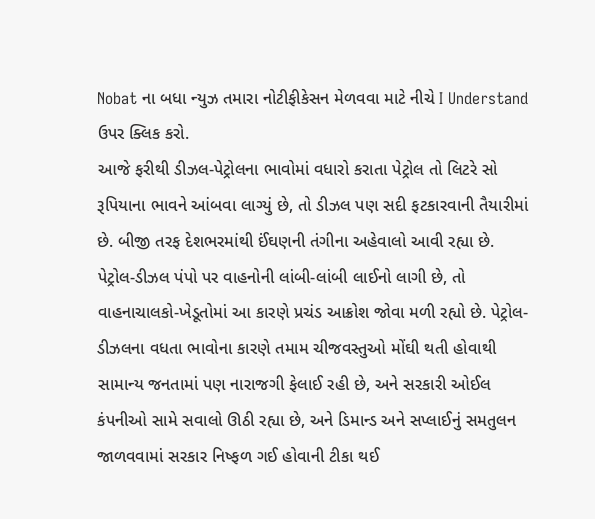Nobat ના બધા ન્યુઝ તમારા નોટીફીકેસન મેળવવા માટે નીચે I Understand ઉપર ક્લિક કરો.
આજે ફરીથી ડીઝલ-પેટ્રોલના ભાવોમાં વધારો કરાતા પેટ્રોલ તો લિટરે સો રૂપિયાના ભાવને આંબવા લાગ્યું છે, તો ડીઝલ પણ સદી ફટકારવાની તૈયારીમાં છે. બીજી તરફ દેશભરમાંથી ઈંઘણની તંગીના અહેવાલો આવી રહ્યા છે. પેટ્રોલ-ડીઝલ પંપો પર વાહનોની લાંબી-લાંબી લાઈનો લાગી છે, તો વાહનાચાલકો-ખેડૂતોમાં આ કારણે પ્રચંડ આક્રોશ જોવા મળી રહ્યો છે. પેટ્રોલ-ડીઝલના વધતા ભાવોના કારણે તમામ ચીજવસ્તુઓ મોંઘી થતી હોવાથી સામાન્ય જનતામાં પણ નારાજગી ફેલાઈ રહી છે, અને સરકારી ઓઈલ કંપનીઓ સામે સવાલો ઊઠી રહ્યા છે, અને ડિમાન્ડ અને સપ્લાઈનું સમતુલન જાળવવામાં સરકાર નિષ્ફળ ગઈ હોવાની ટીકા થઈ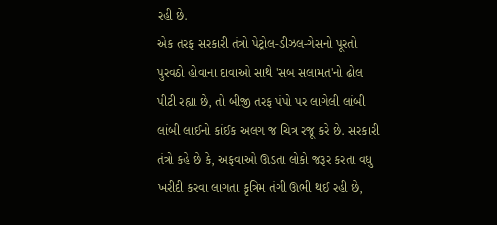રહી છે.
એક તરફ સરકારી તંત્રો પેટ્રોલ-ડીઝલ-ગેસનો પૂરતો પુરવઠો હોવાના દાવાઓ સાથે 'સબ સલામત'નો ઢોલ પીટી રહ્યા છે, તો બીજી તરફ પંપો પર લાગેલી લાંબી લાંબી લાઈનો કાંઈક અલગ જ ચિત્ર રજૂ કરે છે. સરકારી તંત્રો કહે છે કે, અફવાઓ ઊડતા લોકો જરૂર કરતા વધુ ખરીદી કરવા લાગતા કૃત્રિમ તંગી ઊભી થઈ રહી છે,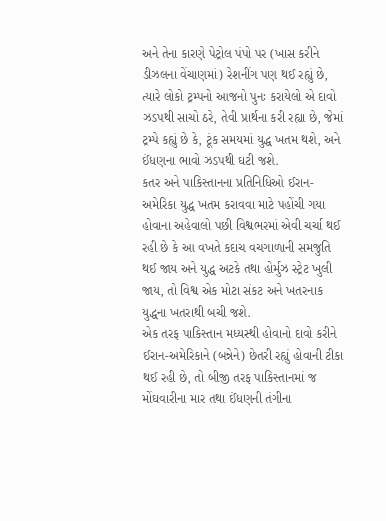અને તેના કારણે પેટ્રોલ પંપો પર (ખાસ કરીને ડીઝલના વેંચાણમાં) રેશનીંગ પણ થઈ રહ્યું છે, ત્યારે લોકો ટ્રમ્પનો આજનો પુનઃ કરાયેલો એ દાવો ઝડપથી સાચો ઠરે, તેવી પ્રાર્થના કરી રહ્યા છે, જેમાં ટ્રમ્પે કહ્યું છે કે, ટૂંક સમયમાં યુદ્ધ ખતમ થશે, અને ઈંધણના ભાવો ઝડપથી ઘટી જશે.
કતર અને પાકિસ્તાનના પ્રતિનિધિઓ ઈરાન-અમેરિકા યુદ્ધ ખતમ કરાવવા માટે પહોંચી ગયા હોવાના અહેવાલો પછી વિશ્વભરમાં એવી ચર્ચા થઈ રહી છે કે આ વખતે કદાચ વચગાળાની સમજુતિ થઈ જાય અને યુદ્ધ અટકે તથા હોર્મુઝ સ્ટ્રેટ ખુલી જાય, તો વિશ્વ એક મોટા સંકટ અને ખતરનાક યુદ્ધના ખતરાથી બચી જશે.
એક તરફ પાકિસ્તાન મધ્યસ્થી હોવાનો દાવો કરીને ઈરાન-અમેરિકાને (બન્નેને) છેતરી રહ્યું હોવાની ટીકા થઈ રહી છે, તો બીજી તરફ પાકિસ્તાનમાં જ મોંઘવારીના માર તથા ઈંધણની તંગીના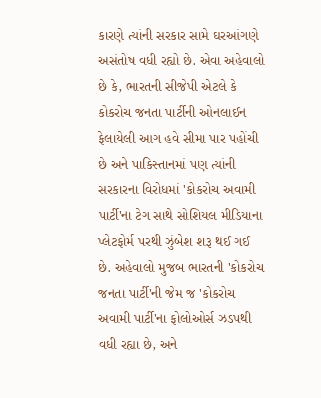કારણે ત્યાંની સરકાર સામે ઘરઆંગણે અસંતોષ વધી રહ્યો છે. એવા અહેવાલો છે કે, ભારતની સીજેપી એટલે કે કોકરોચ જનતા પાર્ટીની ઓનલાઈન ફેલાયેલી આગ હવે સીમા પાર પહોંચી છે અને પાકિસ્તાનમાં પણ ત્યાંની સરકારના વિરોધમાં 'કોકરોચ અવામી પાર્ટી'ના ટેગ સાથે સોશિયલ મીડિયાના પ્લેટફોર્મ પરથી ઝુંબેશ શરૂ થઈ ગઈ છે. અહેવાલો મુજબ ભારતની 'કોકરોચ જનતા પાર્ટી'ની જેમ જ 'કોકરોચ અવામી પાર્ટી'ના ફોલોઓર્સ ઝડપથી વધી રહ્યા છે, અને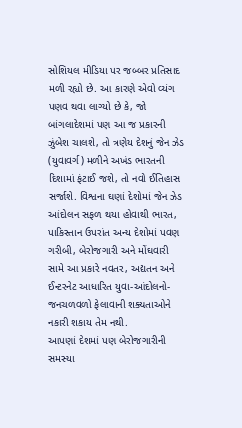સોશિયલ મીડિયા પર જબ્બર પ્રતિસાદ મળી રહ્યો છે. આ કારણે એવો વ્યંગ પણવ થવા લાગ્યો છે કે, જો બાંગલાદેશમાં પણ આ જ પ્રકારની ઝુંબેશ ચાલશે, તો ત્રણેય દેશનું જેન ઝેડ (યુવાવર્ગ) મળીને અખંડ ભારતની દિશામાં ફંટાઈ જશે, તો નવો ઈતિહાસ સર્જાશે. વિશ્વના ઘણાં દેશોમાં જેન ઝેડ આંદોલન સફળ થયા હોવાથી ભારત, પાકિસ્તાન ઉપરાંત અન્ય દેશોમાં પવણ ગરીબી, બેરોજગારી અને મોંઘવારી સામે આ પ્રકારે નવતર, અદ્યતન અને ઈન્ટરનેટ આધારિત યુવા-આંદોલનો-જનચળવળો ફેલાવાની શક્યતાઓને નકારી શકાય તેમ નથી.
આપણાં દેશમાં પણ બેરોજગારીની સમસ્યા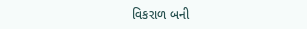વિકરાળ બની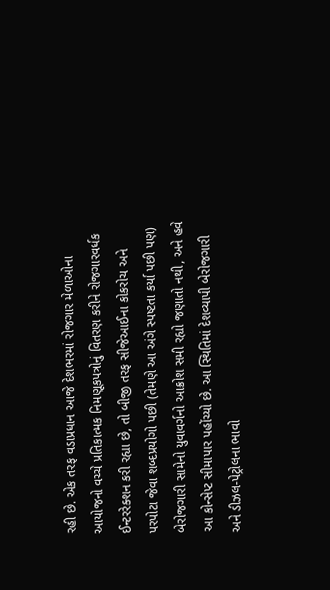રહી છે. એક તરફ વડાપ્રધાન આજે દેશભરમાં રોજગાર મેળાઓના આયોજનો વચ્ચે પ્રતિકાત્મક નિમણૂકપત્રોનું વિતરણ કરીને રોજગારવર્ધક ઈન્ટરરેક્શન કરી રહ્યા છે, તો બીજી તરફ સીજેઆઈના કોકરોચ અને પરપોટા જેવા શબ્દપ્રયોગો પછી (તેમણે આ અંગે સ્પષ્ટતા કર્યા પછી પણ) બેરોજગારી સામેનો યુવાવર્ગનો આક્રોશ સમી રહ્યો જણાતો નથી, અને હવે આ કોન્સેપ્ટ સીમાપાર પહોંચ્યો છે. આ સ્થિતિમાં દેશવ્યાપી બેરોજગારી અને ડીઝલ-પેટ્રોલના ભાવો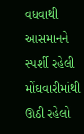વધવાથી આસમાનને સ્પર્શી રહેલી મોંઘવારીમાંથી ઊઠી રહેલો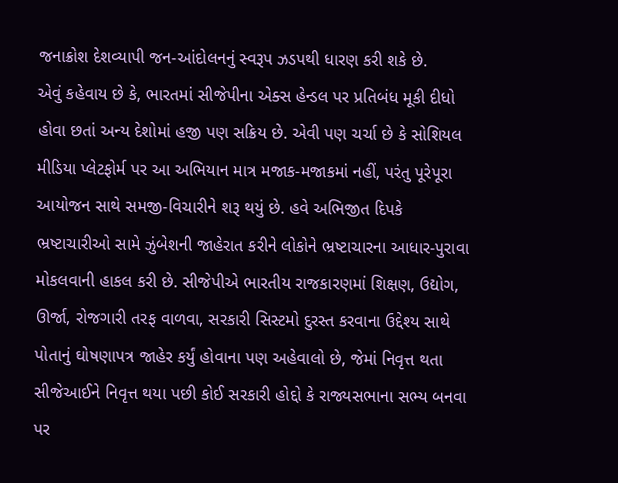જનાક્રોશ દેશવ્યાપી જન-આંદોલનનું સ્વરૂપ ઝડપથી ધારણ કરી શકે છે.
એવું કહેવાય છે કે, ભારતમાં સીજેપીના એક્સ હેન્ડલ પર પ્રતિબંધ મૂકી દીધો હોવા છતાં અન્ય દેશોમાં હજી પણ સક્રિય છે. એવી પણ ચર્ચા છે કે સોશિયલ મીડિયા પ્લેટફોર્મ પર આ અભિયાન માત્ર મજાક-મજાકમાં નહીં, પરંતુ પૂરેપૂરા આયોજન સાથે સમજી-વિચારીને શરૂ થયું છે. હવે અભિજીત દિપકે ભ્રષ્ટાચારીઓ સામે ઝુંબેશની જાહેરાત કરીને લોકોને ભ્રષ્ટાચારના આધાર-પુરાવા મોકલવાની હાકલ કરી છે. સીજેપીએ ભારતીય રાજકારણમાં શિક્ષણ, ઉદ્યોગ, ઊર્જા, રોજગારી તરફ વાળવા, સરકારી સિસ્ટમો દુરસ્ત કરવાના ઉદ્દેશ્ય સાથે પોતાનું ઘોષણાપત્ર જાહેર કર્યું હોવાના પણ અહેવાલો છે, જેમાં નિવૃત્ત થતા સીજેઆઈને નિવૃત્ત થયા પછી કોઈ સરકારી હોદ્દો કે રાજ્યસભાના સભ્ય બનવા પર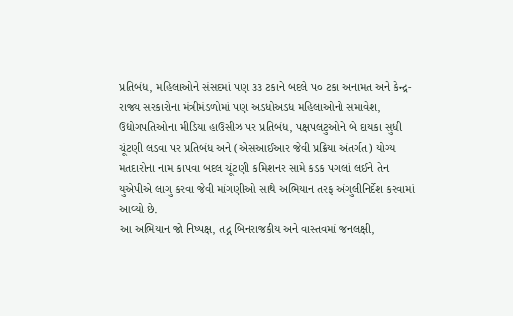પ્રતિબંધ, મહિલાઓને સંસદમાં પણ ૩૩ ટકાને બદલે પ૦ ટકા અનામત અને કેન્દ્ર-રાજ્ય સરકારોના મંત્રીમંડળોમાં પણ અડધોઅડધ મહિલાઓનો સમાવેશ, ઉદ્યોગપતિઓના મીડિયા હાઉસીઝ પર પ્રતિબંધ, પક્ષપલટુઓને બે દાયકા સુધી ચૂંટણી લડવા પર પ્રતિબંધ અને (એસઆઈઆર જેવી પ્રક્રિયા અંતર્ગત) યોગ્ય મતદારોના નામ કાપવા બદલ ચૂંટણી કમિશનર સામે કડક પગલાં લઈને તેન યુએપીએ લાગુ કરવા જેવી માંગણીઓ સાથે અભિયાન તરફ અંગુલીનિર્દેશ કરવામાં આવ્યો છે.
આ અભિયાન જો નિષ્પક્ષ, તદ્ન બિનરાજકીય અને વાસ્તવમાં જનલક્ષી,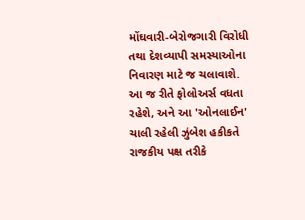મોંઘવારી-બેરોજગારી વિરોધી તથા દેશવ્યાપી સમસ્યાઓના નિવારણ માટે જ ચલાવાશે. આ જ રીતે ફોલોઅર્સ વધતા રહેશે, અને આ 'ઓનલાઈન' ચાલી રહેલી ઝુંબેશ હકીકતે રાજકીય પક્ષ તરીકે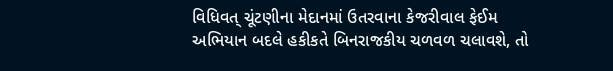વિધિવત્ ચૂંટણીના મેદાનમાં ઉતરવાના કેજરીવાલ ફેઈમ અભિયાન બદલે હકીકતે બિનરાજકીય ચળવળ ચલાવશે, તો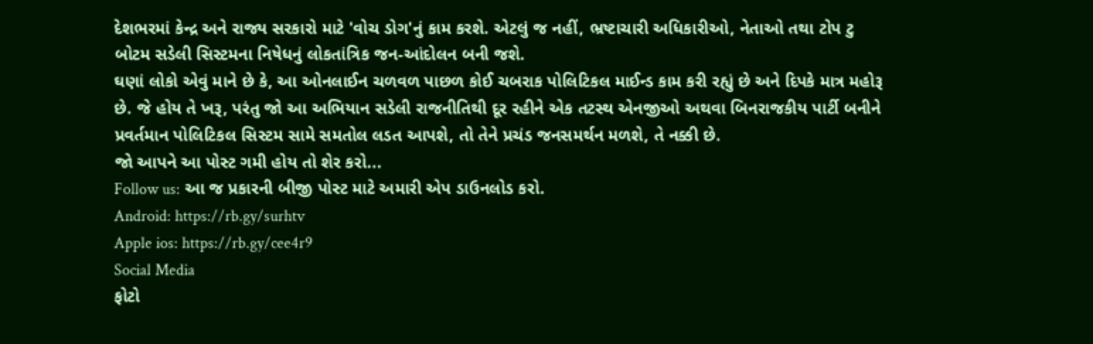દેશભરમાં કેન્દ્ર અને રાજ્ય સરકારો માટે 'વોચ ડોગ'નું કામ કરશે. એટલું જ નહીં, ભ્રષ્ટાચારી અધિકારીઓ, નેતાઓ તથા ટોપ ટુ બોટમ સડેલી સિસ્ટમના નિષેધનું લોકતાંત્રિક જન-આંદોલન બની જશે.
ઘણાં લોકો એવું માને છે કે, આ ઓનલાઈન ચળવળ પાછળ કોઈ ચબરાક પોલિટિકલ માઈન્ડ કામ કરી રહ્યું છે અને દિપકે માત્ર મહોરૂ છે. જે હોય તે ખરૂ, પરંતુ જો આ અભિયાન સડેલી રાજનીતિથી દૂર રહીને એક તટસ્થ એનજીઓ અથવા બિનરાજકીય પાર્ટી બનીને પ્રવર્તમાન પોલિટિકલ સિસ્ટમ સામે સમતોલ લડત આપશે, તો તેને પ્રચંડ જનસમર્થન મળશે, તે નક્કી છે.
જો આપને આ પોસ્ટ ગમી હોય તો શેર કરો...
Follow us: આ જ પ્રકારની બીજી પોસ્ટ માટે અમારી એપ ડાઉનલોડ કરો.
Android: https://rb.gy/surhtv
Apple ios: https://rb.gy/cee4r9
Social Media
ફોટો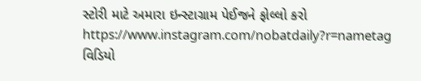સ્ટોરી માટે અમારા ઇન્સ્ટાગ્રામ પેઈજને ફોલ્લો કરો
https://www.instagram.com/nobatdaily?r=nametag
વિડિયો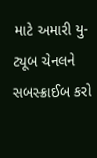માટે અમારી યુ-ટ્યૂબ ચેનલને સબસ્ક્રાઈબ કરો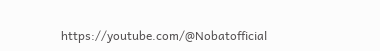https://youtube.com/@Nobatofficial